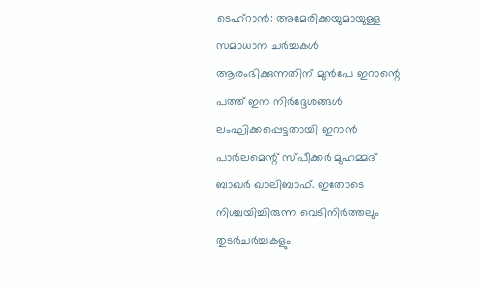ടെഹ്റാൻ: അമേരിക്കയുമായുള്ള സമാധാന ചർച്ചകൾ ആരംഭിക്കുന്നതിന് മുൻപേ ഇറാന്റെ പത്ത് ഇന നിർദ്ദേശങ്ങൾ ലംഘിക്കപ്പെട്ടതായി ഇറാൻ പാർലമെന്റ് സ്പീക്കർ മുഹമ്മദ് ബാഖർ ഖാലിബാഫ്. ഇതോടെ നിശ്ചയിച്ചിരുന്ന വെടിനിർത്തലും തുടർചർച്ചകളും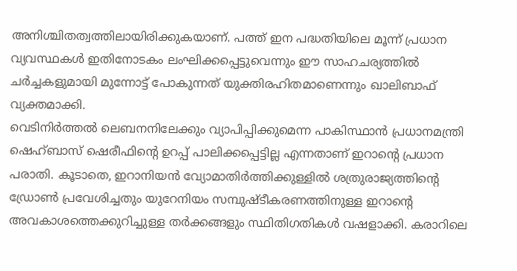അനിശ്ചിതത്വത്തിലായിരിക്കുകയാണ്. പത്ത് ഇന പദ്ധതിയിലെ മൂന്ന് പ്രധാന വ്യവസ്ഥകൾ ഇതിനോടകം ലംഘിക്കപ്പെട്ടുവെന്നും ഈ സാഹചര്യത്തിൽ ചർച്ചകളുമായി മുന്നോട്ട് പോകുന്നത് യുക്തിരഹിതമാണെന്നും ഖാലിബാഫ് വ്യക്തമാക്കി.
വെടിനിർത്തൽ ലെബനനിലേക്കും വ്യാപിപ്പിക്കുമെന്ന പാകിസ്ഥാൻ പ്രധാനമന്ത്രി ഷെഹ്ബാസ് ഷെരീഫിന്റെ ഉറപ്പ് പാലിക്കപ്പെട്ടില്ല എന്നതാണ് ഇറാന്റെ പ്രധാന പരാതി. കൂടാതെ, ഇറാനിയൻ വ്യോമാതിർത്തിക്കുള്ളിൽ ശത്രുരാജ്യത്തിന്റെ ഡ്രോൺ പ്രവേശിച്ചതും യുറേനിയം സമ്പുഷ്ടീകരണത്തിനുള്ള ഇറാന്റെ അവകാശത്തെക്കുറിച്ചുള്ള തർക്കങ്ങളും സ്ഥിതിഗതികൾ വഷളാക്കി. കരാറിലെ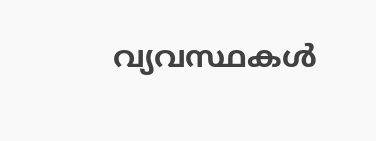വ്യവസ്ഥകൾ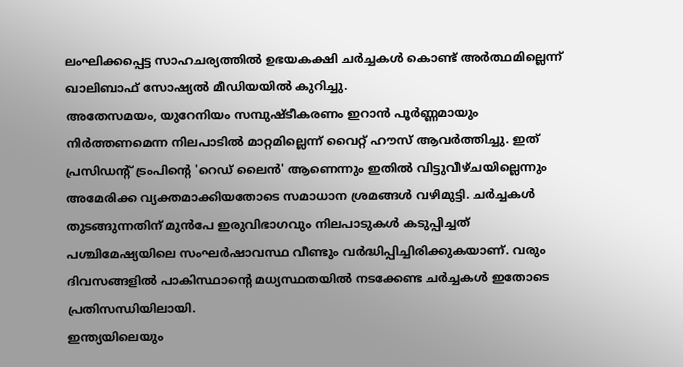ലംഘിക്കപ്പെട്ട സാഹചര്യത്തിൽ ഉഭയകക്ഷി ചർച്ചകൾ കൊണ്ട് അർത്ഥമില്ലെന്ന് ഖാലിബാഫ് സോഷ്യൽ മീഡിയയിൽ കുറിച്ചു.
അതേസമയം, യുറേനിയം സമ്പുഷ്ടീകരണം ഇറാൻ പൂർണ്ണമായും നിർത്തണമെന്ന നിലപാടിൽ മാറ്റമില്ലെന്ന് വൈറ്റ് ഹൗസ് ആവർത്തിച്ചു. ഇത് പ്രസിഡന്റ് ട്രംപിന്റെ 'റെഡ് ലൈൻ' ആണെന്നും ഇതിൽ വിട്ടുവീഴ്ചയില്ലെന്നും അമേരിക്ക വ്യക്തമാക്കിയതോടെ സമാധാന ശ്രമങ്ങൾ വഴിമുട്ടി. ചർച്ചകൾ തുടങ്ങുന്നതിന് മുൻപേ ഇരുവിഭാഗവും നിലപാടുകൾ കടുപ്പിച്ചത് പശ്ചിമേഷ്യയിലെ സംഘർഷാവസ്ഥ വീണ്ടും വർദ്ധിപ്പിച്ചിരിക്കുകയാണ്. വരും ദിവസങ്ങളിൽ പാകിസ്ഥാന്റെ മധ്യസ്ഥതയിൽ നടക്കേണ്ട ചർച്ചകൾ ഇതോടെ പ്രതിസന്ധിയിലായി.
ഇന്ത്യയിലെയും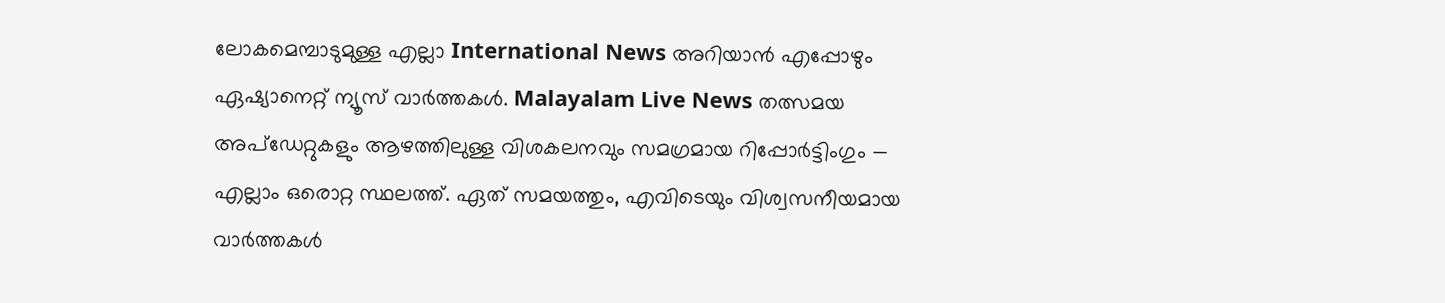ലോകമെമ്പാടുമുള്ള എല്ലാ International News അറിയാൻ എപ്പോഴും ഏഷ്യാനെറ്റ് ന്യൂസ് വാർത്തകൾ. Malayalam Live News തത്സമയ അപ്ഡേറ്റുകളും ആഴത്തിലുള്ള വിശകലനവും സമഗ്രമായ റിപ്പോർട്ടിംഗും — എല്ലാം ഒരൊറ്റ സ്ഥലത്ത്. ഏത് സമയത്തും, എവിടെയും വിശ്വസനീയമായ വാർത്തകൾ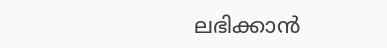ലഭിക്കാൻ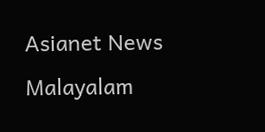Asianet News Malayalam